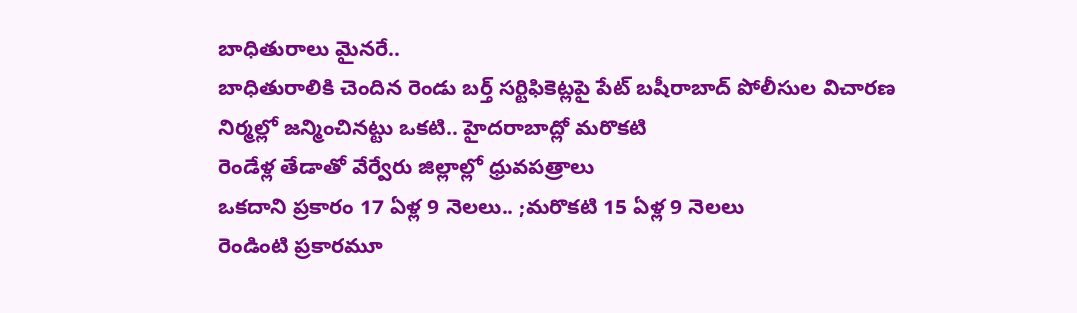బాధితురాలు మైనరే..
బాధితురాలికి చెందిన రెండు బర్త్ సర్టిఫికెట్లపై పేట్ బషీరాబాద్ పోలీసుల విచారణ
నిర్మల్లో జన్మించినట్టు ఒకటి.. హైదరాబాద్లో మరొకటి
రెండేళ్ల తేడాతో వేర్వేరు జిల్లాల్లో ధ్రువపత్రాలు
ఒకదాని ప్రకారం 17 ఏళ్ల 9 నెలలు.. ;మరొకటి 15 ఏళ్ల 9 నెలలు
రెండింటి ప్రకారమూ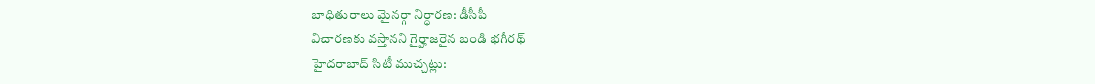బాధితురాలు మైనర్గా నిర్ధారణ: డీసీపీ
విచారణకు వస్తానని గైర్హాజరైన బండి భగీరథ్
హైదరాబాద్ సిటీ ముచ్చట్లు: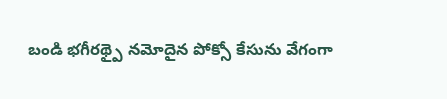బండి భగీరథ్పై నమోదైన పోక్సో కేసును వేగంగా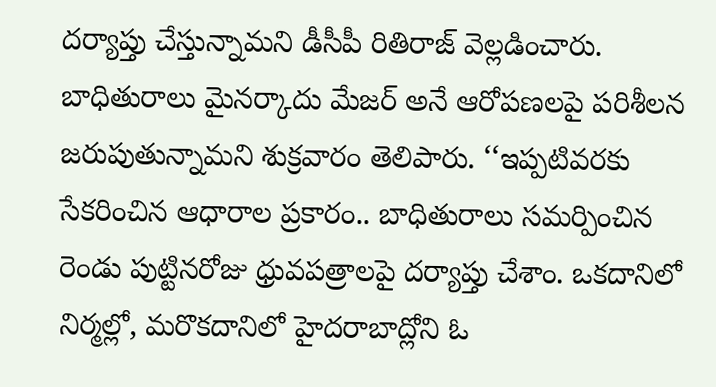దర్యాప్తు చేస్తున్నామని డీసీపీ రితిరాజ్ వెల్లడించారు. బాధితురాలు మైనర్కాదు మేజర్ అనే ఆరోపణలపై పరిశీలన జరుపుతున్నామని శుక్రవారం తెలిపారు. ‘‘ఇప్పటివరకు సేకరించిన ఆధారాల ప్రకారం.. బాధితురాలు సమర్పించిన రెండు పుట్టినరోజు ధ్రువపత్రాలపై దర్యాప్తు చేశాం. ఒకదానిలో నిర్మల్లో, మరొకదానిలో హైదరాబాద్లోని ఓ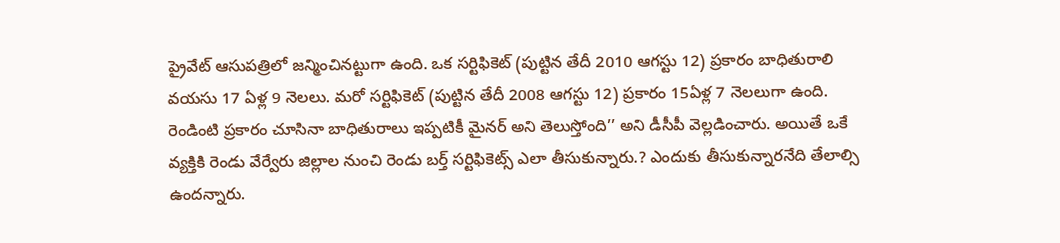ప్రైవేట్ ఆసుపత్రిలో జన్మించినట్టుగా ఉంది. ఒక సర్టిఫికెట్ (పుట్టిన తేదీ 2010 ఆగస్టు 12) ప్రకారం బాధితురాలి వయసు 17 ఏళ్ల 9 నెలలు. మరో సర్టిఫికెట్ (పుట్టిన తేదీ 2008 ఆగస్టు 12) ప్రకారం 15ఏళ్ల 7 నెలలుగా ఉంది. రెండింటి ప్రకారం చూసినా బాధితురాలు ఇప్పటికీ మైనర్ అని తెలుస్తోంది’’ అని డీసీపీ వెల్లడించారు. అయితే ఒకే వ్యక్తికి రెండు వేర్వేరు జిల్లాల నుంచి రెండు బర్త్ సర్టిఫికెట్స్ ఎలా తీసుకున్నారు.? ఎందుకు తీసుకున్నారనేది తేలాల్సి ఉందన్నారు.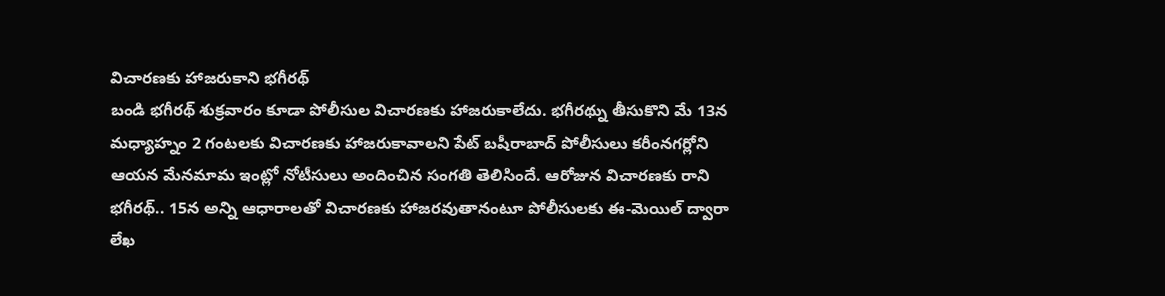విచారణకు హాజరుకాని భగీరథ్
బండి భగీరథ్ శుక్రవారం కూడా పోలీసుల విచారణకు హాజరుకాలేదు. భగీరథ్ను తీసుకొని మే 13న మధ్యాహ్నం 2 గంటలకు విచారణకు హాజరుకావాలని పేట్ బషీరాబాద్ పోలీసులు కరీంనగర్లోని ఆయన మేనమామ ఇంట్లో నోటీసులు అందించిన సంగతి తెలిసిందే. ఆరోజున విచారణకు రాని భగీరథ్.. 15న అన్ని ఆధారాలతో విచారణకు హాజరవుతానంటూ పోలీసులకు ఈ-మెయిల్ ద్వారా లేఖ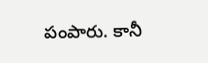పంపారు. కానీ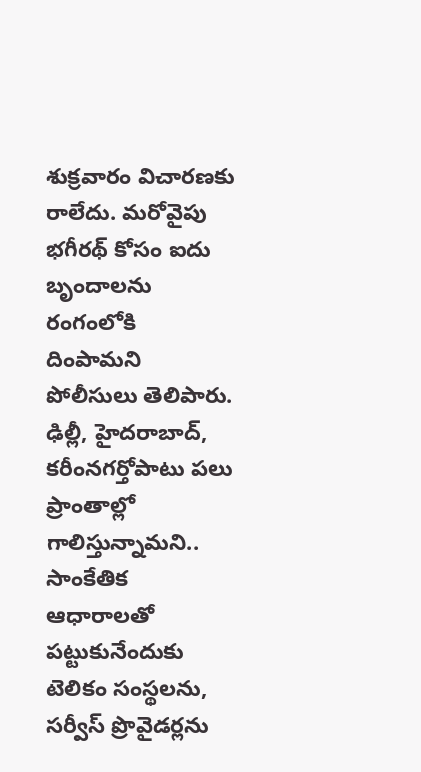శుక్రవారం విచారణకు రాలేదు. మరోవైపు భగీరథ్ కోసం ఐదు బృందాలను రంగంలోకి దింపామని పోలీసులు తెలిపారు. ఢిల్లీ, హైదరాబాద్, కరీంనగర్తోపాటు పలు ప్రాంతాల్లో గాలిస్తున్నామని.. సాంకేతిక ఆధారాలతో పట్టుకునేందుకు టెలికం సంస్థలను, సర్వీస్ ప్రొవైడర్లను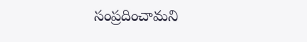సంప్రదించామని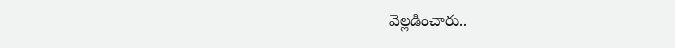వెల్లడించారు..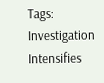Tags: Investigation Intensifies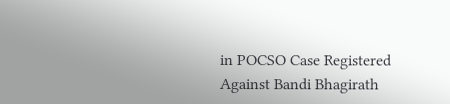in POCSO Case Registered Against Bandi Bhagirath